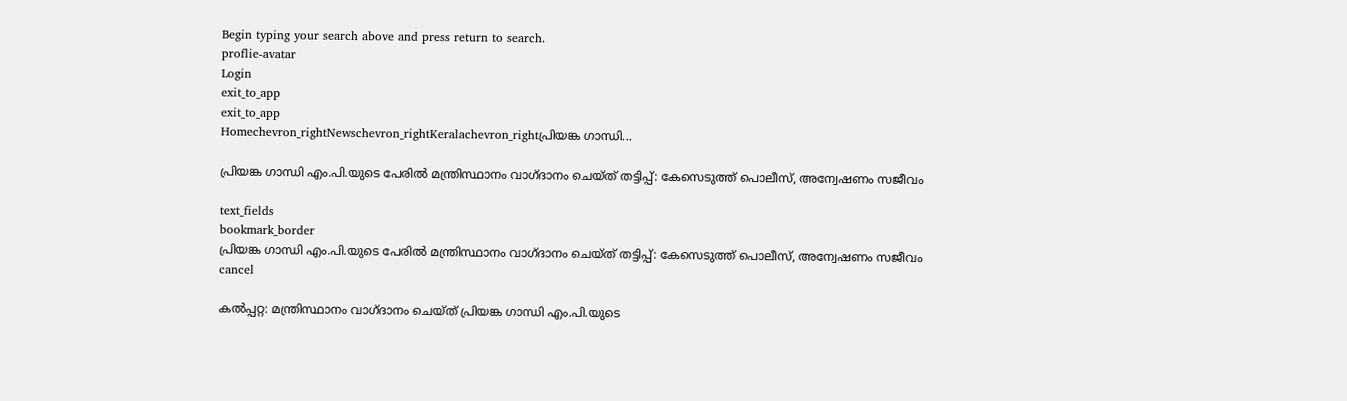Begin typing your search above and press return to search.
proflie-avatar
Login
exit_to_app
exit_to_app
Homechevron_rightNewschevron_rightKeralachevron_rightപ്രിയങ്ക ഗാന്ധി...

പ്രിയങ്ക ഗാന്ധി എം.പി.യുടെ പേരിൽ മന്ത്രിസ്ഥാനം വാഗ്ദാനം ചെയ്ത് തട്ടിപ്പ്: കേസെടുത്ത് പൊലീസ്, അന്വേഷണം സജീവം

text_fields
bookmark_border
പ്രിയങ്ക ഗാന്ധി എം.പി.യുടെ പേരിൽ മന്ത്രിസ്ഥാനം വാഗ്ദാനം ചെയ്ത് തട്ടിപ്പ്: കേസെടുത്ത് പൊലീസ്, അന്വേഷണം സജീവം
cancel

കൽപ്പറ്റ: മന്ത്രിസ്ഥാനം വാഗ്ദാനം ചെയ്ത് പ്രിയങ്ക ഗാന്ധി എം.പി.യുടെ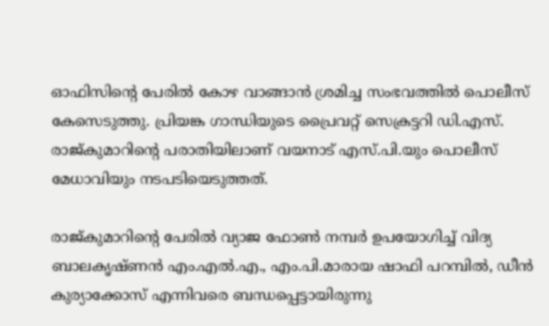ഓഫിസിന്റെ പേരിൽ കോഴ വാങ്ങാൻ ശ്രമിച്ച സംഭവത്തിൽ പൊലീസ് കേസെടുത്തു. പ്രിയങ്ക ഗാന്ധിയുടെ പ്രൈവറ്റ് സെക്രട്ടറി ഡി.എസ്. രാജ്കുമാറിന്റെ പരാതിയിലാണ് വയനാട് എസ്.പി.യും പൊലീസ് മേധാവിയും നടപടിയെടുത്തത്.

രാജ്കുമാറിന്റെ പേരിൽ വ്യാജ ഫോൺ നമ്പർ ഉപയോഗിച്ച് വിദ്യ ബാലകൃഷ്ണൻ എം.എൽ.എ., എം.പി.മാരായ ഷാഫി പറമ്പിൽ, ഡീൻ കുര്യാക്കോസ് എന്നിവരെ ബന്ധപ്പെട്ടായിരുന്നു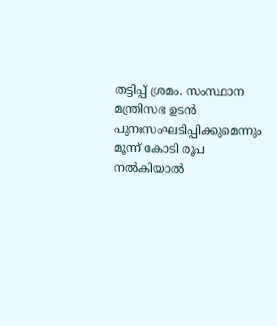തട്ടിപ്പ് ശ്രമം. സംസ്ഥാന മന്ത്രിസഭ ഉടൻ പുനഃസംഘടിപ്പിക്കുമെന്നും മൂന്ന് കോടി രൂപ നൽകിയാൽ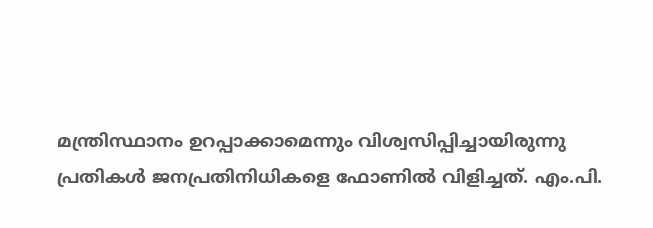മന്ത്രിസ്ഥാനം ഉറപ്പാക്കാമെന്നും വിശ്വസിപ്പിച്ചായിരുന്നു പ്രതികൾ ജനപ്രതിനിധികളെ ഫോണിൽ വിളിച്ചത്. എം.പി.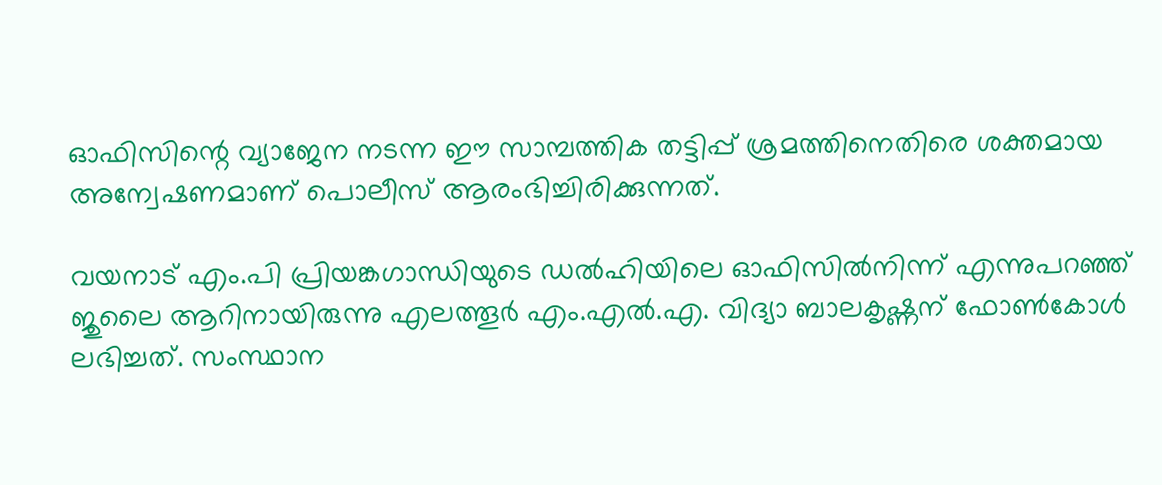ഓഫിസിന്റെ വ്യാജേന നടന്ന ഈ സാമ്പത്തിക തട്ടിപ്പ് ശ്രമത്തിനെതിരെ ശക്തമായ അന്വേഷണമാണ് പൊലീസ് ആരംഭിച്ചിരിക്കുന്നത്.

വയനാട് എം.പി പ്രിയങ്കഗാന്ധിയുടെ ഡൽഹിയിലെ ഓഫിസിൽനിന്ന് എന്നുപറഞ്ഞ് ജുലൈ ആറിനായിരുന്നു എലത്തൂർ എം.എൽ.എ. വിദ്യാ ബാലകൃഷ്ണന് ഫോൺകോൾ ലഭിച്ചത്. സംസ്ഥാന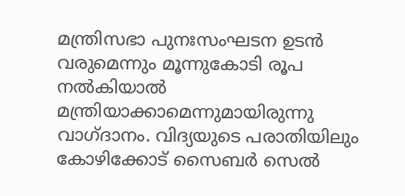മന്ത്രിസഭാ പുനഃസംഘടന ഉടൻ വരുമെന്നും മൂന്നുകോടി രൂപ നൽകിയാൽ മന്ത്രിയാക്കാമെന്നുമായിരുന്നു വാഗ്ദാനം. വിദ്യയുടെ പരാതിയിലും കോഴിക്കോട് സൈബർ സെൽ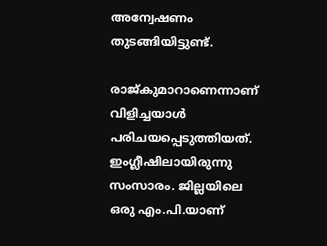അന്വേഷണം തുടങ്ങിയിട്ടുണ്ട്.

രാജ്‌കുമാറാണെന്നാണ് വിളിച്ചയാൾ പരിചയപ്പെടുത്തിയത്. ഇംഗ്ലീഷിലായിരുന്നു സംസാരം. ജില്ലയിലെ ഒരു എം.പി.യാണ്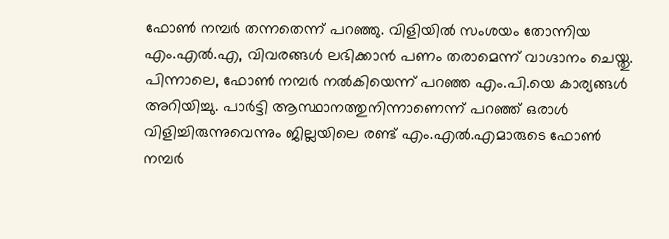ഫോൺ നമ്പർ തന്നതെന്ന് പറഞ്ഞു. വിളിയിൽ സംശയം തോന്നിയ എം.എൽ.എ, വിവരങ്ങൾ ലഭിക്കാൻ പണം തരാമെന്ന് വാഗ്ദാനം ചെയ്തു. പിന്നാലെ, ഫോൺ നമ്പർ നൽകിയെന്ന് പറഞ്ഞ എം.പി.യെ കാര്യങ്ങൾ അറിയിച്ചു. പാർട്ടി ആസ്ഥാനത്തുനിന്നാണെന്ന് പറഞ്ഞ് ഒരാൾ വിളിച്ചിരുന്നുവെന്നും ജില്ലയിലെ രണ്ട് എം.എൽ.എമാരുടെ ഫോൺ നമ്പർ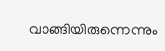വാങ്ങിയിരുന്നെന്നും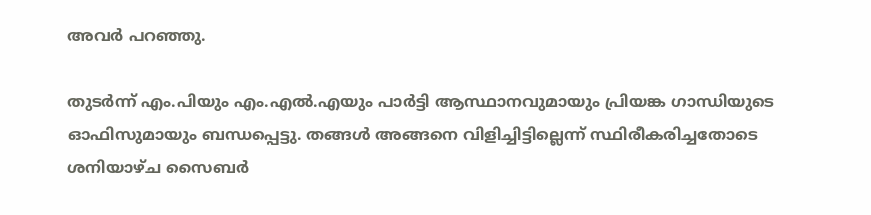അവർ പറഞ്ഞു.

തുടർന്ന് എം.പിയും എം.എൽ.എയും പാർട്ടി ആസ്ഥാനവുമായും പ്രിയങ്ക ഗാന്ധിയുടെ ഓഫിസുമായും ബന്ധപ്പെട്ടു. തങ്ങൾ അങ്ങനെ വിളിച്ചിട്ടില്ലെന്ന് സ്ഥിരീകരിച്ചതോടെ ശനിയാഴ്ച സൈബർ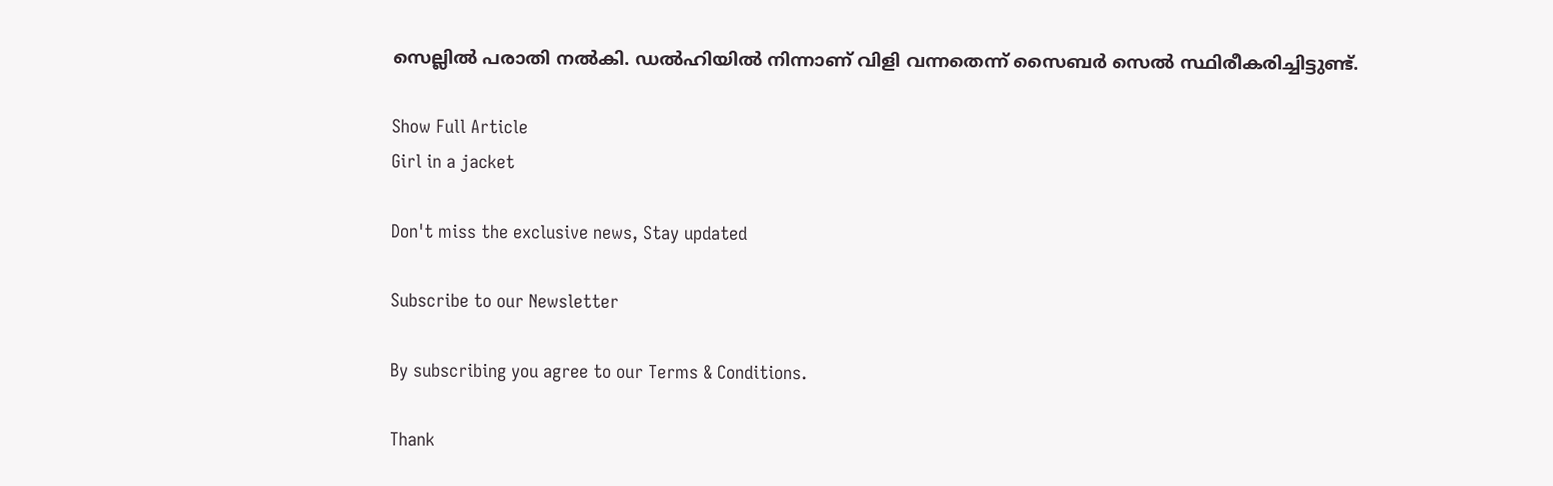സെല്ലിൽ പരാതി നൽകി. ഡൽഹിയിൽ നിന്നാണ് വിളി വന്നതെന്ന് സൈബർ സെൽ സ്ഥിരീകരിച്ചിട്ടുണ്ട്.

Show Full Article
Girl in a jacket

Don't miss the exclusive news, Stay updated

Subscribe to our Newsletter

By subscribing you agree to our Terms & Conditions.

Thank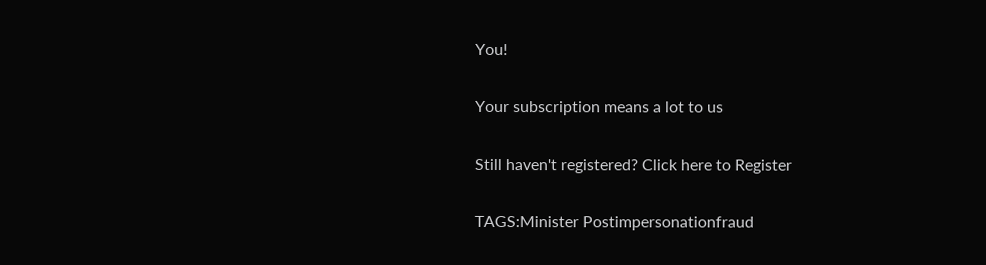You!

Your subscription means a lot to us

Still haven't registered? Click here to Register

TAGS:Minister Postimpersonationfraud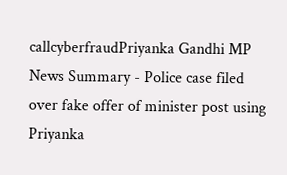callcyberfraudPriyanka Gandhi MP
News Summary - Police case filed over fake offer of minister post using Priyanka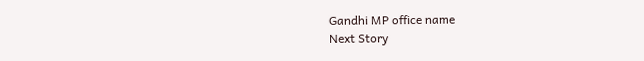Gandhi MP office name
Next Story